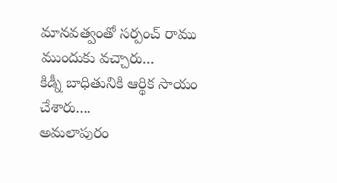మానవత్వంతో సర్పంచ్ రాము ముందుకు వచ్చారు...
కిడ్నీ బాధితునికి ఆర్థిక సాయం చేశారు....
అమలాపురం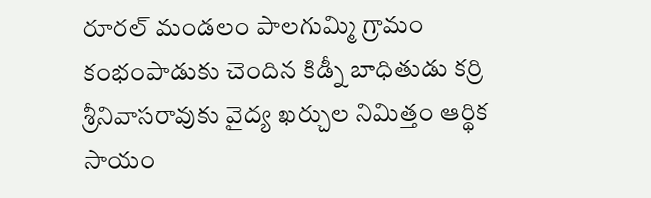రూరల్ మండలం పాలగుమ్మి గ్రామం కంభంపాడుకు చెందిన కిడ్నీ బాధితుడు కర్రి శ్రీనివాసరావుకు వైద్య ఖర్చుల నిమిత్తం ఆర్థిక సాయం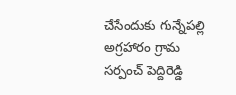చేసేందుకు గున్నేపల్లి అగ్రహారం గ్రామ సర్పంచ్ పెద్దిరెడ్డి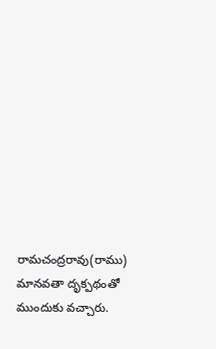రామచంద్రరావు(రాము) మానవతా దృక్పథంతో ముందుకు వచ్చారు.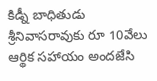కిడ్నీ బాధితుడు శ్రీనివాసరావుకు రూ 10వేలు ఆర్థిక సహాయం అందజేసి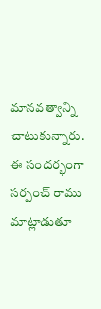మానవత్వాన్ని చాటుకున్నారు. ఈ సందర్భంగా సర్పంచ్ రాము మాట్లాడుతూ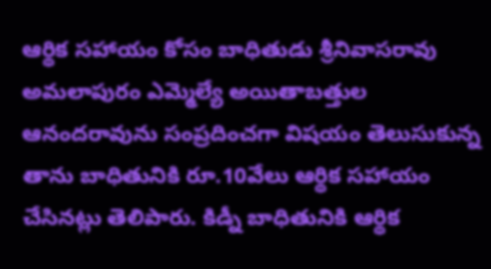ఆర్థిక సహాయం కోసం బాధితుడు శ్రీనివాసరావు అమలాపురం ఎమ్మెల్యే అయితాబత్తుల ఆనందరావును సంప్రదించగా విషయం తెలుసుకున్న తాను బాధితునికి రూ.10వేలు ఆర్థిక సహాయం చేసినట్లు తెలిపారు. కిడ్నీ బాధితునికి ఆర్థిక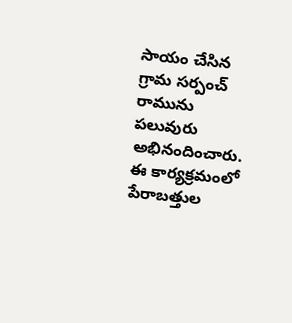సాయం చేసిన గ్రామ సర్పంచ్ రామును పలువురు అభినందించారు. ఈ కార్యక్రమంలో పేరాబత్తుల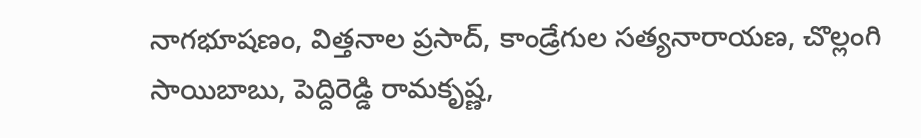నాగభూషణం, విత్తనాల ప్రసాద్, కాండ్రేగుల సత్యనారాయణ, చొల్లంగి సాయిబాబు, పెద్దిరెడ్డి రామకృష్ణ,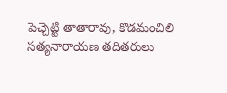పెచ్చెట్టి తాతారావు, కొడమంచిలి సత్యనారాయణ తదితరులు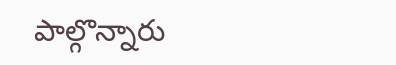పాల్గొన్నారు